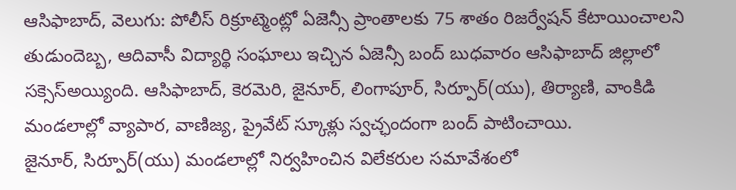ఆసిఫాబాద్, వెలుగు: పోలీస్ రిక్రూట్మెంట్లో ఏజెన్సీ ప్రాంతాలకు 75 శాతం రిజర్వేషన్ కేటాయించాలని తుడుందెబ్బ, ఆదివాసీ విద్యార్థి సంఘాలు ఇచ్చిన ఏజెన్సీ బంద్ బుధవారం ఆసిఫాబాద్ జిల్లాలో సక్సెస్అయ్యింది. ఆసిఫాబాద్, కెరమెరి, జైనూర్, లింగాపూర్, సిర్పూర్(యు), తిర్యాణి, వాంకిడి మండలాల్లో వ్యాపార, వాణిజ్య, ప్రైవేట్ స్కూళ్లు స్వచ్ఛందంగా బంద్ పాటించాయి.
జైనూర్, సిర్పూర్(యు) మండలాల్లో నిర్వహించిన విలేకరుల సమావేశంలో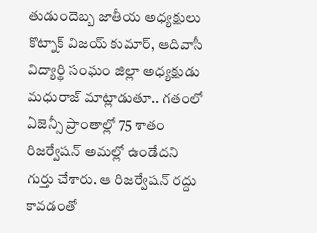తుడుందెబ్బ జాతీయ అధ్యక్షులు కొట్నాక్ విజయ్ కుమార్, ఆదివాసీ విద్యార్థి సంఘం జిల్లా అధ్యక్షుడు మధురాజ్ మాట్లాడుతూ.. గతంలో ఏజెన్సీ ప్రాంతాల్లో 75 శాతం రిజర్వేషన్ అమల్లో ఉండేదని గుర్తు చేశారు. ఆ రిజర్వేషన్ రద్దు కావడంతో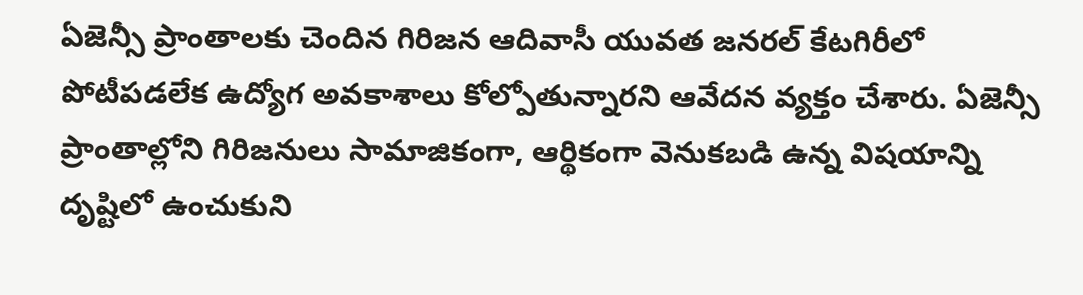ఏజెన్సీ ప్రాంతాలకు చెందిన గిరిజన ఆదివాసీ యువత జనరల్ కేటగిరీలో పోటీపడలేక ఉద్యోగ అవకాశాలు కోల్పోతున్నారని ఆవేదన వ్యక్తం చేశారు. ఏజెన్సీ ప్రాంతాల్లోని గిరిజనులు సామాజికంగా, ఆర్థికంగా వెనుకబడి ఉన్న విషయాన్ని దృష్టిలో ఉంచుకుని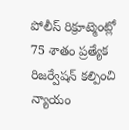పోలీస్ రిక్రూట్మెంట్లో 75 శాతం ప్రత్యేక రిజర్వేషన్ కల్పించి న్యాయం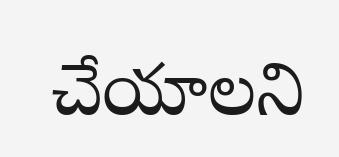చేయాలని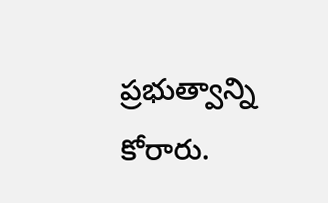ప్రభుత్వాన్ని కోరారు.